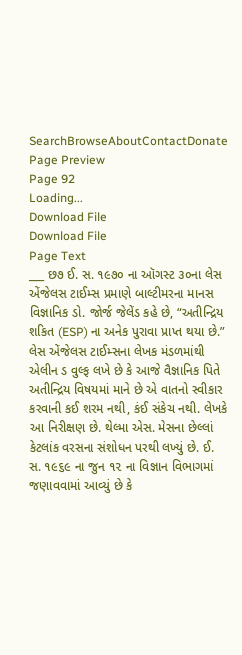SearchBrowseAboutContactDonate
Page Preview
Page 92
Loading...
Download File
Download File
Page Text
___ છ૭ ઈ. સ. ૧૯૭૦ ના ઑગસ્ટ ૩૦ના લેસ એંજેલસ ટાઈમ્સ પ્રમાણે બાલ્ટીમરના માનસ વિજ્ઞાનિક ડો. જોર્જ જેલેંડ કહે છે, “અતીન્દ્રિય શકિત (ESP) ના અનેક પુરાવા પ્રાપ્ત થયા છે.” લેસ એંજેલસ ટાઈમ્સના લેખક મંડળમાંથી એલીન ડ વુલ્ફ લખે છે કે આજે વૈજ્ઞાનિક પિતે અતીન્દ્રિય વિષયમાં માને છે એ વાતનો સ્વીકાર કરવાની કઈ શરમ નથી, કંઈ સંકેચ નથી. લેખકે આ નિરીક્ષણ છે. થેલ્મા એસ. મેસના છેલ્લાં કેટલાંક વરસના સંશોધન પરથી લખ્યું છે. ઈ. સ. ૧૯૬૯ ના જુન ૧૨ ના વિજ્ઞાન વિભાગમાં જણાવવામાં આવ્યું છે કે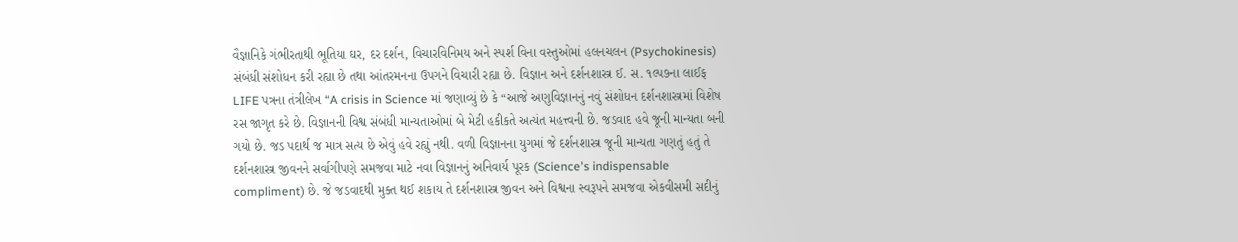વૈજ્ઞાનિકે ગંભીરતાથી ભૂતિયા ઘર, દર દર્શન, વિચારવિનિમય અને સ્પર્શ વિના વસ્તુઓમાં હલનચલન (Psychokinesis) સંબંધી સંશોધન કરી રહ્યા છે તથા આંતરમનના ઉપગને વિચારી રહ્યા છે. વિજ્ઞાન અને દર્શનશાસ્ત્ર ઈ. સ. ૧લ્પ૭ના લાઈફ LIFE પત્રના તંત્રીલેખ “A crisis in Science માં જણાવ્યું છે કે “આજે અણુવિજ્ઞાનનું નવું સંશોધન દર્શનશાસ્ત્રમાં વિશેષ રસ જાગૃત કરે છે. વિજ્ઞાનની વિશ્વ સંબંધી માન્યતાઓમાં બે મેટી હકીકતે અત્યંત મહત્ત્વની છે. જડવાદ હવે જૂની માન્યતા બની ગયો છે. જડ પદાર્થ જ માત્ર સત્ય છે એવું હવે રહ્યું નથી. વળી વિજ્ઞાનના યુગમાં જે દર્શનશાસ્ત્ર જૂની માન્યતા ગણતું હતું તે દર્શનશાસ્ત્ર જીવનને સર્વાગીપણે સમજવા માટે નવા વિજ્ઞાનનું અનિવાર્ય પૂરક (Science's indispensable compliment) છે. જે જડવાદથી મુક્ત થઈ શકાય તે દર્શનશાસ્ત્ર જીવન અને વિશ્વના સ્વરૂપને સમજવા એકવીસમી સદીનું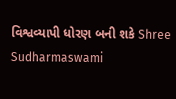વિશ્વવ્યાપી ધોરણ બની શકે Shree Sudharmaswami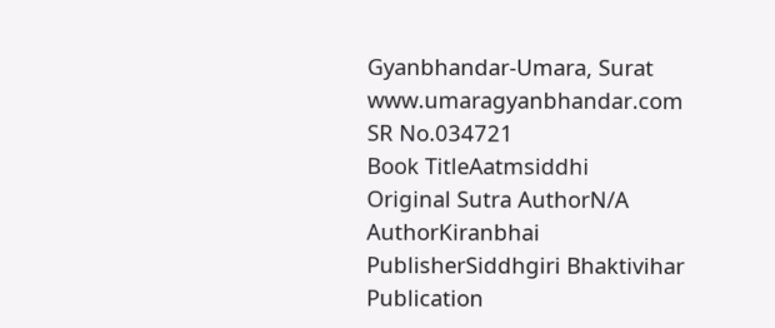Gyanbhandar-Umara, Surat www.umaragyanbhandar.com
SR No.034721
Book TitleAatmsiddhi
Original Sutra AuthorN/A
AuthorKiranbhai
PublisherSiddhgiri Bhaktivihar
Publication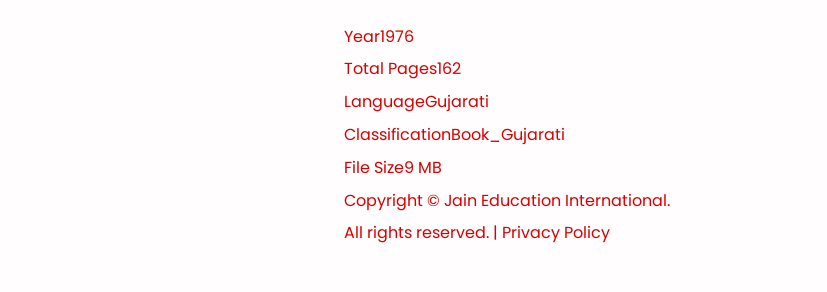Year1976
Total Pages162
LanguageGujarati
ClassificationBook_Gujarati
File Size9 MB
Copyright © Jain Education International. All rights reserved. | Privacy Policy